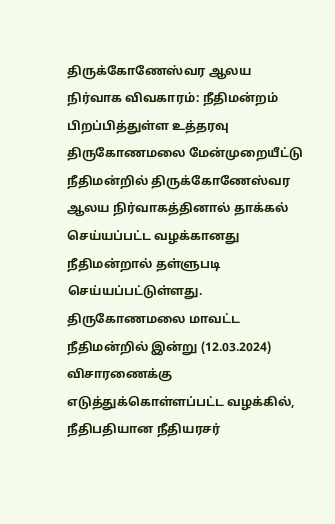திருக்கோணேஸ்வர ஆலய நிர்வாக விவகாரம்: நீதிமன்றம் பிறப்பித்துள்ள உத்தரவு
திருகோணமலை மேன்முறையீட்டு நீதிமன்றில் திருக்கோணேஸ்வர ஆலய நிர்வாகத்தினால் தாக்கல் செய்யப்பட்ட வழக்கானது நீதிமன்றால் தள்ளுபடி செய்யப்பட்டுள்ளது.
திருகோணமலை மாவட்ட நீதிமன்றில் இன்று (12.03.2024) விசாரணைக்கு எடுத்துக்கொள்ளப்பட்ட வழக்கில், நீதிபதியான நீதியரசர்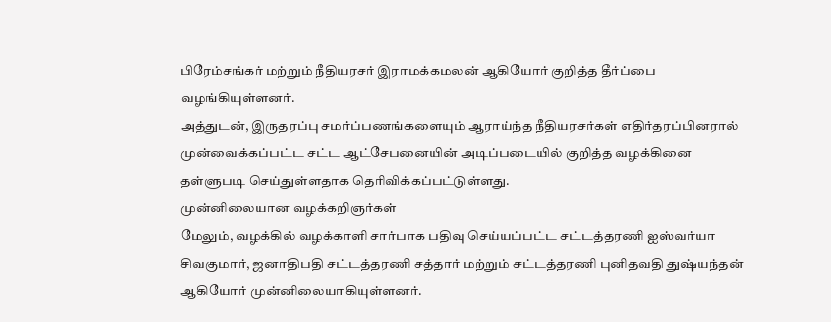பிரேம்சங்கர் மற்றும் நீதியரசர் இராமக்கமலன் ஆகியோர் குறித்த தீர்ப்பை வழங்கியுள்ளனர்.
அத்துடன், இருதரப்பு சமர்ப்பணங்களையும் ஆராய்ந்த நீதியரசர்கள் எதிர்தரப்பினரால் முன்வைக்கப்பட்ட சட்ட ஆட்சேபனையின் அடிப்படையில் குறித்த வழக்கினை தள்ளுபடி செய்துள்ளதாக தெரிவிக்கப்பட்டுள்ளது.
முன்னிலையான வழக்கறிஞர்கள்
மேலும், வழக்கில் வழக்காளி சார்பாக பதிவு செய்யப்பட்ட சட்டத்தரணி ஐஸ்வர்யா சிவகுமார், ஜனாதிபதி சட்டத்தரணி சத்தார் மற்றும் சட்டத்தரணி புனிதவதி துஷ்யந்தன் ஆகியோர் முன்னிலையாகியுள்ளனர்.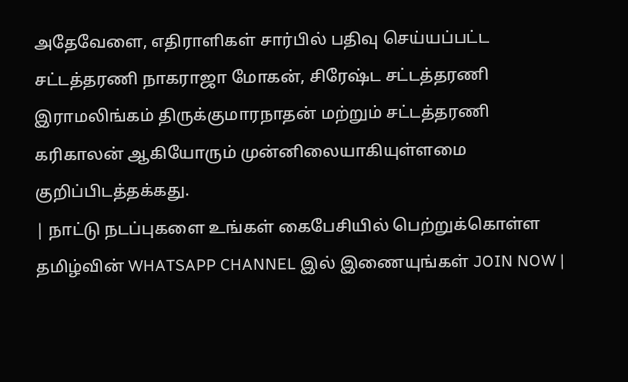அதேவேளை, எதிராளிகள் சார்பில் பதிவு செய்யப்பட்ட சட்டத்தரணி நாகராஜா மோகன், சிரேஷ்ட சட்டத்தரணி இராமலிங்கம் திருக்குமாரநாதன் மற்றும் சட்டத்தரணி கரிகாலன் ஆகியோரும் முன்னிலையாகியுள்ளமை குறிப்பிடத்தக்கது.
| நாட்டு நடப்புகளை உங்கள் கைபேசியில் பெற்றுக்கொள்ள தமிழ்வின் WHATSAPP CHANNEL இல் இணையுங்கள் JOIN NOW |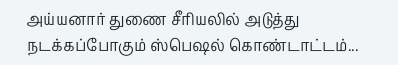அய்யனார் துணை சீரியலில் அடுத்து நடக்கப்போகும் ஸ்பெஷல் கொண்டாட்டம்...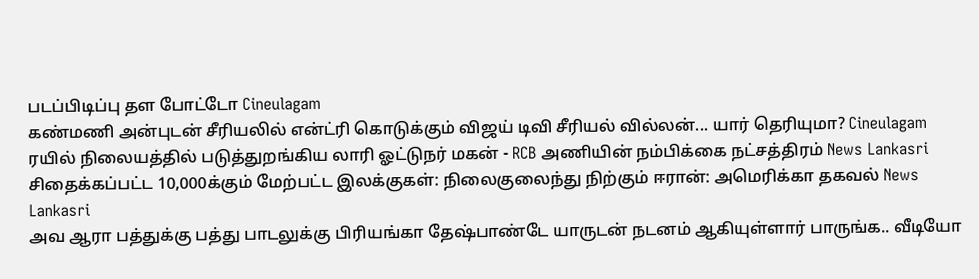படப்பிடிப்பு தள போட்டோ Cineulagam
கண்மணி அன்புடன் சீரியலில் என்ட்ரி கொடுக்கும் விஜய் டிவி சீரியல் வில்லன்... யார் தெரியுமா? Cineulagam
ரயில் நிலையத்தில் படுத்துறங்கிய லாரி ஓட்டுநர் மகன் - RCB அணியின் நம்பிக்கை நட்சத்திரம் News Lankasri
சிதைக்கப்பட்ட 10,000க்கும் மேற்பட்ட இலக்குகள்: நிலைகுலைந்து நிற்கும் ஈரான்: அமெரிக்கா தகவல் News Lankasri
அவ ஆரா பத்துக்கு பத்து பாடலுக்கு பிரியங்கா தேஷ்பாண்டே யாருடன் நடனம் ஆகியுள்ளார் பாருங்க.. வீடியோ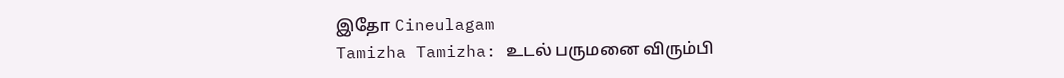இதோ Cineulagam
Tamizha Tamizha: உடல் பருமனை விரும்பி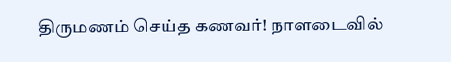திருமணம் செய்த கணவர்! நாளடைவில்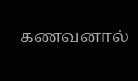கணவனால்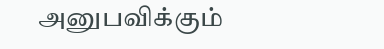அனுபவிக்கும்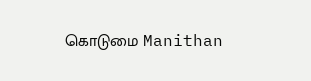கொடுமை Manithan